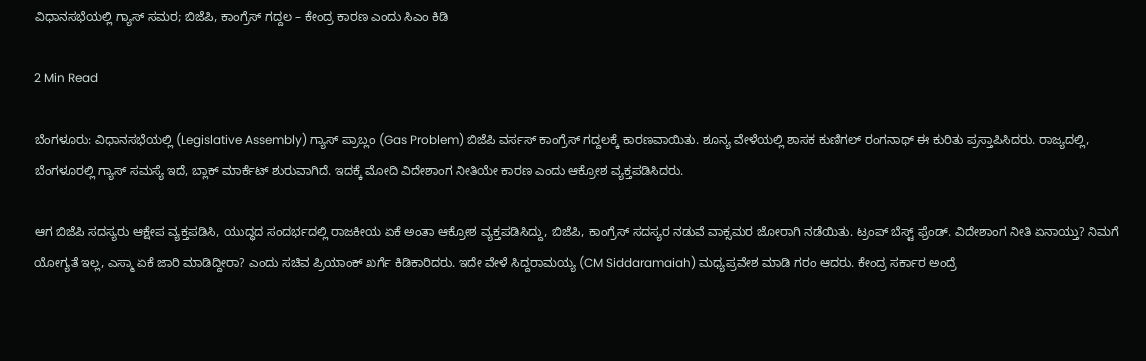ವಿಧಾನಸಭೆಯಲ್ಲಿ ಗ್ಯಾಸ್ ಸಮರ; ಬಿಜೆಪಿ, ಕಾಂಗ್ರೆಸ್ ಗದ್ದಲ – ಕೇಂದ್ರ ಕಾರಣ ಎಂದು ಸಿಎಂ ಕಿಡಿ

2 Min Read

ಬೆಂಗಳೂರು: ವಿಧಾನಸಭೆಯಲ್ಲಿ (Legislative Assembly) ಗ್ಯಾಸ್ ಪ್ರಾಬ್ಲಂ (Gas Problem) ಬಿಜೆಪಿ ವರ್ಸಸ್ ಕಾಂಗ್ರೆಸ್ ಗದ್ದಲಕ್ಕೆ ಕಾರಣವಾಯಿತು. ಶೂನ್ಯ ವೇಳೆಯಲ್ಲಿ ಶಾಸಕ ಕುಣಿಗಲ್ ರಂಗನಾಥ್ ಈ ಕುರಿತು ಪ್ರಸ್ತಾಪಿಸಿದರು. ರಾಜ್ಯದಲ್ಲಿ, ಬೆಂಗಳೂರಲ್ಲಿ ಗ್ಯಾಸ್ ಸಮಸ್ಯೆ ಇದೆ, ಬ್ಲಾಕ್ ಮಾರ್ಕೆಟ್ ಶುರುವಾಗಿದೆ. ಇದಕ್ಕೆ ಮೋದಿ ವಿದೇಶಾಂಗ ನೀತಿಯೇ ಕಾರಣ ಎಂದು ಆಕ್ರೋಶ ವ್ಯಕ್ತಪಡಿಸಿದರು.

ಆಗ ಬಿಜೆಪಿ ಸದಸ್ಯರು ಆಕ್ಷೇಪ ವ್ಯಕ್ತಪಡಿಸಿ, ಯುದ್ಧದ ಸಂದರ್ಭದಲ್ಲಿ ರಾಜಕೀಯ ಏಕೆ ಅಂತಾ ಆಕ್ರೋಶ ವ್ಯಕ್ತಪಡಿಸಿದ್ದು, ಬಿಜೆಪಿ, ಕಾಂಗ್ರೆಸ್ ಸದಸ್ಯರ ನಡುವೆ ವಾಕ್ಸಮರ ಜೋರಾಗಿ ನಡೆಯಿತು. ಟ್ರಂಪ್ ಬೆಸ್ಟ್ ಫ್ರೆಂಡ್. ವಿದೇಶಾಂಗ ನೀತಿ ಏನಾಯ್ತು? ನಿಮಗೆ ಯೋಗ್ಯತೆ ಇಲ್ಲ, ಎಸ್ಮಾ ಏಕೆ ಜಾರಿ ಮಾಡಿದ್ದೀರಾ? ಎಂದು ಸಚಿವ ಪ್ರಿಯಾಂಕ್ ಖರ್ಗೆ ಕಿಡಿಕಾರಿದರು. ಇದೇ ವೇಳೆ ಸಿದ್ದರಾಮಯ್ಯ (CM Siddaramaiah) ಮಧ್ಯಪ್ರವೇಶ ಮಾಡಿ ಗರಂ ಆದರು. ಕೇಂದ್ರ ಸರ್ಕಾರ ಅಂದ್ರೆ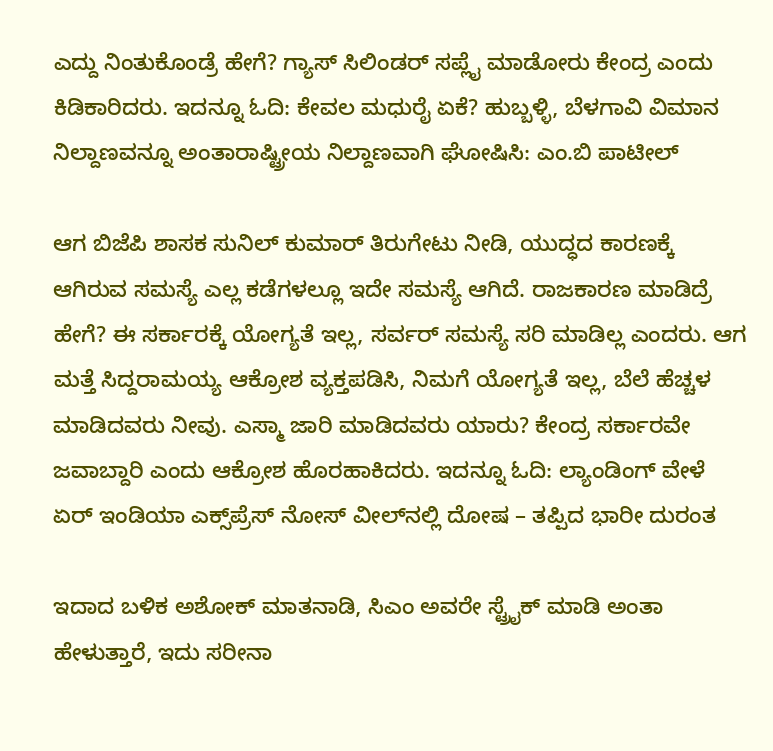ಎದ್ದು ನಿಂತುಕೊಂಡ್ರೆ ಹೇಗೆ? ಗ್ಯಾಸ್ ಸಿಲಿಂಡರ್ ಸಪ್ಲೈ ಮಾಡೋರು ಕೇಂದ್ರ ಎಂದು ಕಿಡಿಕಾರಿದರು. ಇದನ್ನೂ ಓದಿ: ಕೇವಲ ಮಧುರೈ ಏಕೆ? ಹುಬ್ಬಳ್ಳಿ, ಬೆಳಗಾವಿ ವಿಮಾನ ನಿಲ್ದಾಣವನ್ನೂ ಅಂತಾರಾಷ್ಟ್ರೀಯ ನಿಲ್ದಾಣವಾಗಿ ಘೋಷಿಸಿ: ಎಂ.ಬಿ ಪಾಟೀಲ್

ಆಗ ಬಿಜೆಪಿ ಶಾಸಕ ಸುನಿಲ್ ಕುಮಾರ್ ತಿರುಗೇಟು ನೀಡಿ, ಯುದ್ಧದ ಕಾರಣಕ್ಕೆ ಆಗಿರುವ ಸಮಸ್ಯೆ ಎಲ್ಲ ಕಡೆಗಳಲ್ಲೂ ಇದೇ ಸಮಸ್ಯೆ ಆಗಿದೆ. ರಾಜಕಾರಣ ಮಾಡಿದ್ರೆ ಹೇಗೆ? ಈ ಸರ್ಕಾರಕ್ಕೆ ಯೋಗ್ಯತೆ ಇಲ್ಲ, ಸರ್ವರ್ ಸಮಸ್ಯೆ ಸರಿ ಮಾಡಿಲ್ಲ ಎಂದರು. ಆಗ ಮತ್ತೆ ಸಿದ್ದರಾಮಯ್ಯ ಆಕ್ರೋಶ ವ್ಯಕ್ತಪಡಿಸಿ, ನಿಮಗೆ ಯೋಗ್ಯತೆ ಇಲ್ಲ, ಬೆಲೆ ಹೆಚ್ಚಳ ಮಾಡಿದವರು ನೀವು. ಎಸ್ಮಾ ಜಾರಿ ಮಾಡಿದವರು ಯಾರು? ಕೇಂದ್ರ ಸರ್ಕಾರವೇ ಜವಾಬ್ದಾರಿ ಎಂದು ಆಕ್ರೋಶ ಹೊರಹಾಕಿದರು. ಇದನ್ನೂ ಓದಿ: ಲ್ಯಾಂಡಿಂಗ್ ವೇಳೆ ಏರ್ ಇಂಡಿಯಾ ಎಕ್ಸ್‌ಪ್ರೆಸ್ ನೋಸ್ ವೀಲ್‌ನಲ್ಲಿ ದೋಷ – ತಪ್ಪಿದ ಭಾರೀ ದುರಂತ

ಇದಾದ ಬಳಿಕ ಅಶೋಕ್ ಮಾತನಾಡಿ, ಸಿಎಂ ಅವರೇ ಸ್ಟ್ರೈಕ್ ಮಾಡಿ ಅಂತಾ ಹೇಳುತ್ತಾರೆ, ಇದು ಸರೀನಾ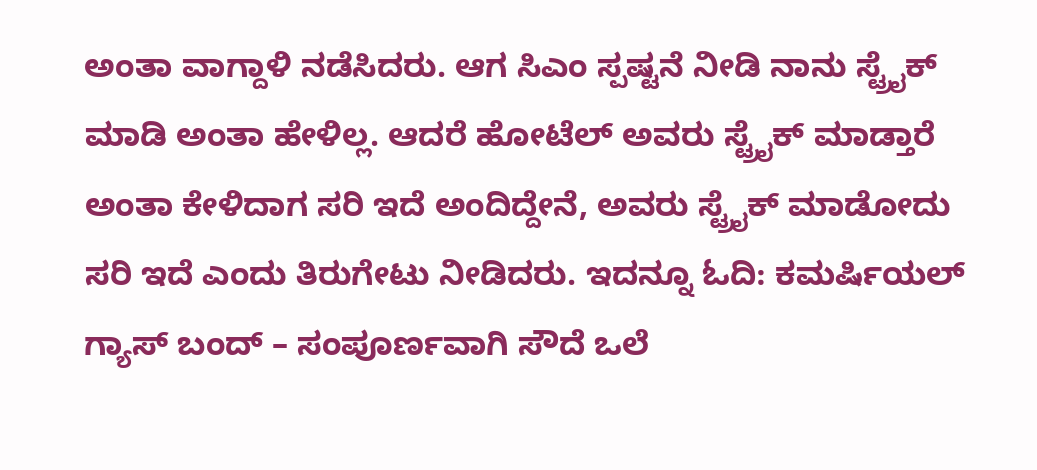ಅಂತಾ ವಾಗ್ದಾಳಿ ನಡೆಸಿದರು. ಆಗ ಸಿಎಂ ಸ್ಪಷ್ಟನೆ ನೀಡಿ ನಾನು ಸ್ಟ್ರೈಕ್ ಮಾಡಿ ಅಂತಾ ಹೇಳಿಲ್ಲ. ಆದರೆ ಹೋಟೆಲ್ ಅವರು ಸ್ಟ್ರೈಕ್ ಮಾಡ್ತಾರೆ ಅಂತಾ ಕೇಳಿದಾಗ ಸರಿ ಇದೆ ಅಂದಿದ್ದೇನೆ, ಅವರು ಸ್ಟ್ರೈಕ್ ಮಾಡೋದು ಸರಿ ಇದೆ ಎಂದು ತಿರುಗೇಟು ನೀಡಿದರು. ಇದನ್ನೂ ಓದಿ: ಕಮರ್ಷಿಯಲ್ ಗ್ಯಾಸ್ ಬಂದ್ – ಸಂಪೂರ್ಣವಾಗಿ ಸೌದೆ ಒಲೆ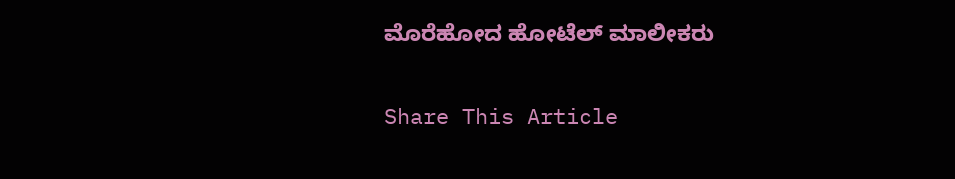ಮೊರೆಹೋದ ಹೋಟೆಲ್ ಮಾಲೀಕರು

Share This Article